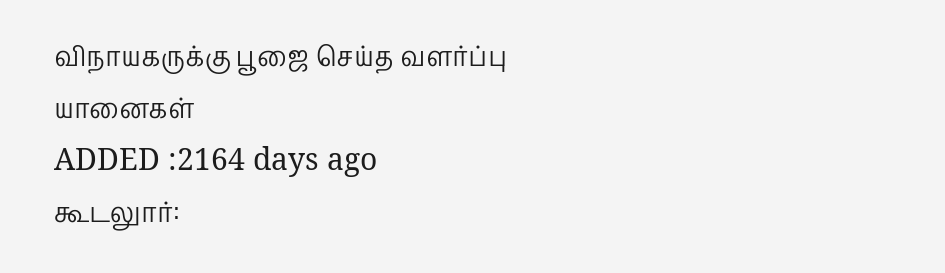விநாயகருக்கு பூஜை செய்த வளர்ப்பு யானைகள்
ADDED :2164 days ago
கூடலுார்: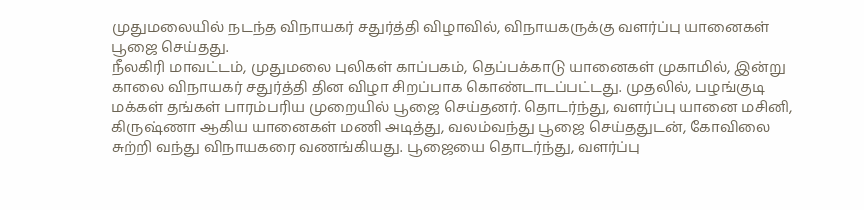முதுமலையில் நடந்த விநாயகர் சதுர்த்தி விழாவில், விநாயகருக்கு வளர்ப்பு யானைகள் பூஜை செய்தது.
நீலகிரி மாவட்டம், முதுமலை புலிகள் காப்பகம், தெப்பக்காடு யானைகள் முகாமில், இன்று காலை விநாயகர் சதுர்த்தி தின விழா சிறப்பாக கொண்டாடப்பட்டது. முதலில், பழங்குடி மக்கள் தங்கள் பாரம்பரிய முறையில் பூஜை செய்தனர். தொடர்ந்து, வளர்ப்பு யானை மசினி, கிருஷ்ணா ஆகிய யானைகள் மணி அடித்து, வலம்வந்து பூஜை செய்ததுடன், கோவிலை சுற்றி வந்து விநாயகரை வணங்கியது. பூஜையை தொடர்ந்து, வளர்ப்பு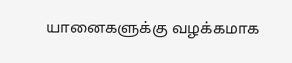யானைகளுக்கு வழக்கமாக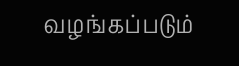வழங்கப்படும்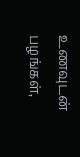உணவுடன் பழங்கள்,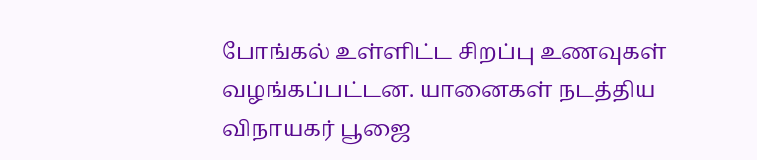போங்கல் உள்ளிட்ட சிறப்பு உணவுகள் வழங்கப்பட்டன. யானைகள் நடத்திய விநாயகர் பூஜை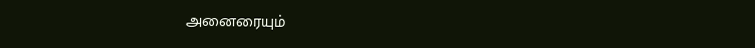அனைரையும்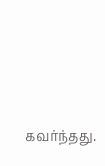கவர்ந்தது.